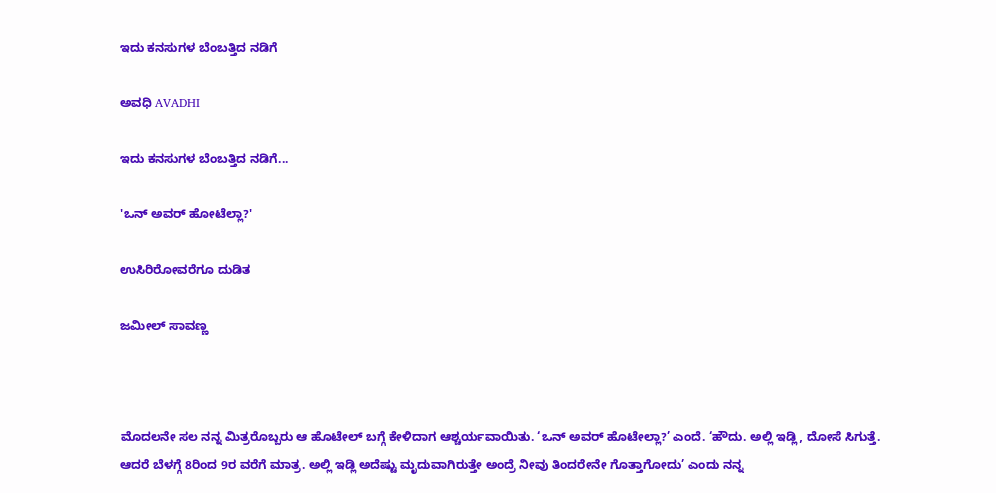ಇದು ಕನಸುಗಳ ಬೆಂಬತ್ತಿದ ನಡಿಗೆ‍

ಅವಧಿ AVADHI

ಇದು ಕನಸುಗಳ ಬೆಂಬತ್ತಿದ ನಡಿಗೆ...

'ಒನ್ ಅವರ್ ಹೋಟೆಲ್ಲಾ?'

ಉಸಿರಿರೋವರೆಗೂ ದುಡಿತ

ಜಮೀಲ್ ಸಾವಣ್ಣ



ಮೊದಲನೇ ಸಲ ನನ್ನ ಮಿತ್ರರೊಬ್ಬರು ಆ ಹೊಟೇಲ್ ಬಗ್ಗೆ ಕೇಳಿದಾಗ ಆಶ್ಚರ್ಯವಾಯಿತು. ‘ಒನ್ ಅವರ್ ಹೊಟೇಲ್ಲಾ?’ ಎಂದೆ. ‘ಹೌದು. ಅಲ್ಲಿ ಇಡ್ಲಿ, ದೋಸೆ ಸಿಗುತ್ತೆ. ಆದರೆ ಬೆಳಗ್ಗೆ 8ರಿಂದ 9ರ ವರೆಗೆ ಮಾತ್ರ. ಅಲ್ಲಿ ಇಡ್ಲಿ ಅದೆಷ್ಟು ಮೃದುವಾಗಿರುತ್ತೇ ಅಂದ್ರೆ ನೀವು ತಿಂದರೇನೇ ಗೊತ್ತಾಗೋದು’ ಎಂದು ನನ್ನ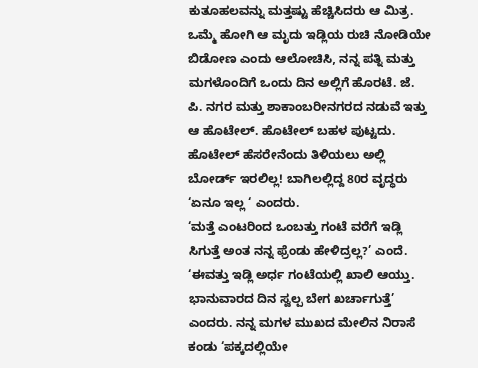ಕುತೂಹಲವನ್ನು ಮತ್ತಷ್ಟು ಹೆಚ್ಚಿಸಿದರು ಆ ಮಿತ್ರ.
ಒಮ್ಮೆ ಹೋಗಿ ಆ ಮೃದು ಇಡ್ಲಿಯ ರುಚಿ ನೋಡಿಯೇ ಬಿಡೋಣ ಎಂದು ಆಲೋಚಿಸಿ, ನನ್ನ ಪತ್ನಿ ಮತ್ತು ಮಗಳೊಂದಿಗೆ ಒಂದು ದಿನ ಅಲ್ಲಿಗೆ ಹೊರಟೆ. ಜೆ. ಪಿ. ನಗರ ಮತ್ತು ಶಾಕಾಂಬರೀನಗರದ ನಡುವೆ ಇತ್ತು ಆ ಹೊಟೇಲ್. ಹೊಟೇಲ್ ಬಹಳ ಪುಟ್ಟದು. ಹೊಟೇಲ್ ಹೆಸರೇನೆಂದು ತಿಳಿಯಲು ಅಲ್ಲಿ ಬೋರ್ಡ್ ಇರಲಿಲ್ಲ! ಬಾಗಿಲಲ್ಲಿದ್ದ 80ರ ವೃದ್ಧರು ‘ಏನೂ ಇಲ್ಲ ‘ ಎಂದರು.
‘ಮತ್ತೆ ಎಂಟರಿಂದ ಒಂಬತ್ತು ಗಂಟೆ ವರೆಗೆ ಇಡ್ಲಿ ಸಿಗುತ್ತೆ ಅಂತ ನನ್ನ ಫ್ರೆಂಡು ಹೇಳಿದ್ರಲ್ಲ?’ ಎಂದೆ. ‘ಈವತ್ತು ಇಡ್ಲಿ ಅರ್ಧ ಗಂಟೆಯಲ್ಲಿ ಖಾಲಿ ಆಯ್ತು. ಭಾನುವಾರದ ದಿನ ಸ್ವಲ್ಪ ಬೇಗ ಖರ್ಚಾಗುತ್ತೆ’ ಎಂದರು. ನನ್ನ ಮಗಳ ಮುಖದ ಮೇಲಿನ ನಿರಾಸೆ ಕಂಡು ‘ಪಕ್ಕದಲ್ಲಿಯೇ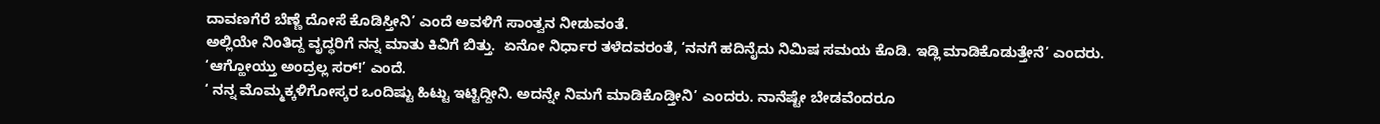ದಾವಣಗೆರೆ ಬೆಣ್ಣೆ ದೋಸೆ ಕೊಡಿಸ್ತೀನಿ’ ಎಂದೆ ಅವಳಿಗೆ ಸಾಂತ್ವನ ನೀಡುವಂತೆ.
ಅಲ್ಲಿಯೇ ನಿಂತಿದ್ದ ವೃದ್ಧರಿಗೆ ನನ್ನ ಮಾತು ಕಿವಿಗೆ ಬಿತ್ತು.  ಏನೋ ನಿರ್ಧಾರ ತಳೆದವರಂತೆ, ‘ನನಗೆ ಹದಿನೈದು ನಿಮಿಷ ಸಮಯ ಕೊಡಿ. ಇಡ್ಲಿ ಮಾಡಿಕೊಡುತ್ತೇನೆ’ ಎಂದರು.
‘ಆಗ್ಹೋಯ್ತು ಅಂದ್ರಲ್ಲ ಸರ್!’ ಎಂದೆ.
‘ ನನ್ನ ಮೊಮ್ಮಕ್ಕಳಿಗೋಸ್ಕರ ಒಂದಿಷ್ಟು ಹಿಟ್ಟು ಇಟ್ಟಿದ್ದೀನಿ. ಅದನ್ನೇ ನಿಮಗೆ ಮಾಡಿಕೊಡ್ತೀನಿ’ ಎಂದರು. ನಾನೆಷ್ಟೇ ಬೇಡವೆಂದರೂ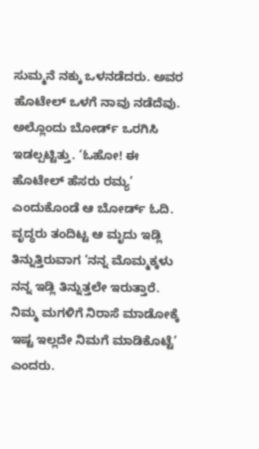ಸುಮ್ಮನೆ ನಕ್ಕು ಒಳನಡೆದರು. ಅವರ ಹೊಟೇಲ್ ಒಳಗೆ ನಾವು ನಡೆದೆವು. ಅಲ್ಲೊಂದು ಬೋರ್ಡ್ ಒರಗಿಸಿ ಇಡಲ್ಪಟ್ಟಿತ್ತು. ‘ಓಹೋ! ಈ ಹೊಟೇಲ್ ಹೆಸರು ರಮ್ಯ’ ಎಂದುಕೊಂಡೆ ಆ ಬೋರ್ಡ್ ಓದಿ. ವೃದ್ಧರು ತಂದಿಟ್ಟ ಆ ಮೃದು ಇಡ್ಲಿ ತಿನ್ನುತ್ತಿರುವಾಗ ‘ನನ್ನ ಮೊಮ್ಮಕ್ಕಳು ನನ್ನ ಇಡ್ಲಿ ತಿನ್ನುತ್ತಲೇ ಇರುತ್ತಾರೆ. ನಿಮ್ಮ ಮಗಳಿಗೆ ನಿರಾಸೆ ಮಾಡೋಕ್ಕೆ ಇಷ್ಟ ಇಲ್ಲದೇ ನಿಮಗೆ ಮಾಡಿಕೊಟ್ಟೆ’ ಎಂದರು.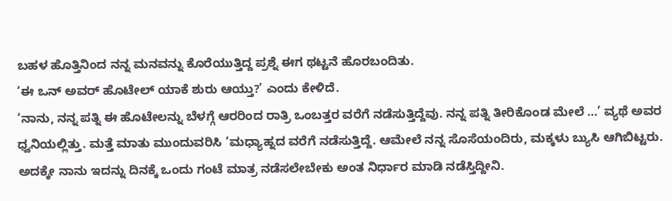ಬಹಳ ಹೊತ್ತಿನಿಂದ ನನ್ನ ಮನವನ್ನು ಕೊರೆಯುತ್ತಿದ್ದ ಪ್ರಶ್ನೆ ಈಗ ಥಟ್ಟನೆ ಹೊರಬಂದಿತು.
‘ಈ ಒನ್ ಅವರ್ ಹೊಟೇಲ್ ಯಾಕೆ ಶುರು ಆಯ್ತು?’ ಎಂದು ಕೇಳಿದೆ.
‘ನಾನು, ನನ್ನ ಪತ್ನಿ ಈ ಹೊಟೇಲನ್ನು ಬೆಳಗ್ಗೆ ಆರರಿಂದ ರಾತ್ರಿ ಒಂಬತ್ತರ ವರೆಗೆ ನಡೆಸುತ್ತಿದ್ದೆವು. ನನ್ನ ಪತ್ನಿ ತೀರಿಕೊಂಡ ಮೇಲೆ …’ ವ್ಯಥೆ ಅವರ ಧ್ವನಿಯಲ್ಲಿತ್ತು. ಮತ್ತೆ ಮಾತು ಮುಂದುವರಿಸಿ ‘ಮಧ್ಯಾಹ್ನದ ವರೆಗೆ ನಡೆಸುತ್ತಿದ್ದೆ. ಆಮೇಲೆ ನನ್ನ ಸೊಸೆಯಂದಿರು, ಮಕ್ಕಳು ಬ್ಯುಸಿ ಆಗಿಬಿಟ್ಟರು. ಅದಕ್ಕೇ ನಾನು ಇದನ್ನು ದಿನಕ್ಕೆ ಒಂದು ಗಂಟೆ ಮಾತ್ರ ನಡೆಸಲೇಬೇಕು ಅಂತ ನಿರ್ಧಾರ ಮಾಡಿ ನಡೆಸ್ತಿದ್ದೀನಿ.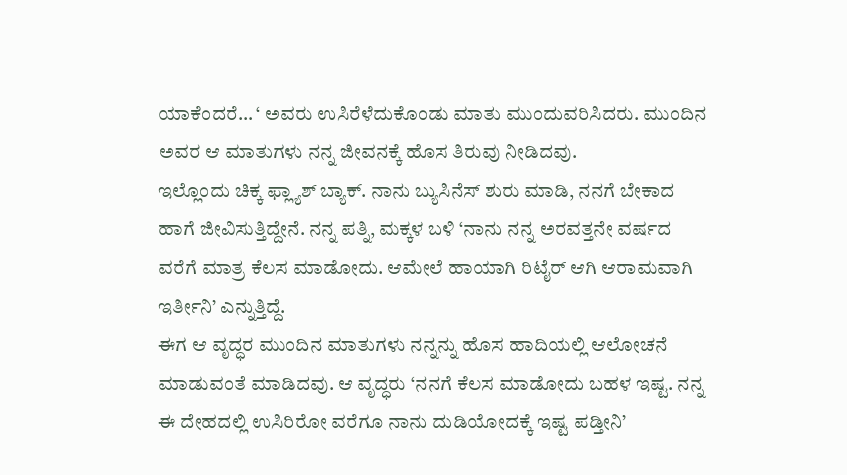ಯಾಕೆಂದರೆ… ‘ ಅವರು ಉಸಿರೆಳೆದುಕೊಂಡು ಮಾತು ಮುಂದುವರಿಸಿದರು. ಮುಂದಿನ ಅವರ ಆ ಮಾತುಗಳು ನನ್ನ ಜೀವನಕ್ಕೆ ಹೊಸ ತಿರುವು ನೀಡಿದವು.
ಇಲ್ಲೊಂದು ಚಿಕ್ಕ ಫ್ಲ್ಯಾಶ್ ಬ್ಯಾಕ್. ನಾನು ಬ್ಯುಸಿನೆಸ್ ಶುರು ಮಾಡಿ, ನನಗೆ ಬೇಕಾದ ಹಾಗೆ ಜೀವಿಸುತ್ತಿದ್ದೇನೆ. ನನ್ನ ಪತ್ನಿ, ಮಕ್ಕಳ ಬಳಿ ‘ನಾನು ನನ್ನ ಅರವತ್ತನೇ ವರ್ಷದ ವರೆಗೆ ಮಾತ್ರ ಕೆಲಸ ಮಾಡೋದು. ಆಮೇಲೆ ಹಾಯಾಗಿ ರಿಟೈರ್ ಆಗಿ ಆರಾಮವಾಗಿ ಇರ್ತೀನಿ’ ಎನ್ನುತ್ತಿದ್ದೆ.
ಈಗ ಆ ವೃದ್ಧರ ಮುಂದಿನ ಮಾತುಗಳು ನನ್ನನ್ನು ಹೊಸ ಹಾದಿಯಲ್ಲಿ ಆಲೋಚನೆ ಮಾಡುವಂತೆ ಮಾಡಿದವು. ಆ ವೃದ್ಧರು ‘ನನಗೆ ಕೆಲಸ ಮಾಡೋದು ಬಹಳ ಇಷ್ಟ. ನನ್ನ ಈ ದೇಹದಲ್ಲಿ ಉಸಿರಿರೋ ವರೆಗೂ ನಾನು ದುಡಿಯೋದಕ್ಕೆ ಇಷ್ಟ ಪಡ್ತೀನಿ’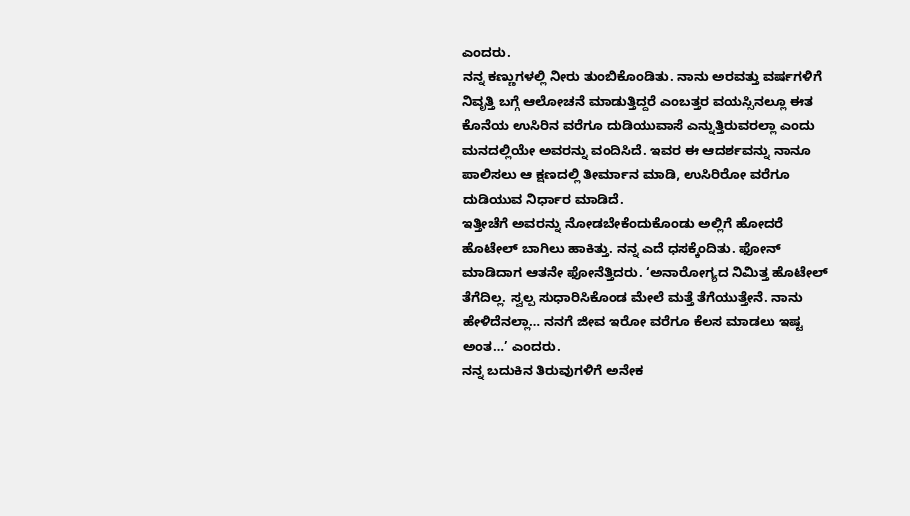ಎಂದರು.
ನನ್ನ ಕಣ್ಣುಗಳಲ್ಲಿ ನೀರು ತುಂಬಿಕೊಂಡಿತು. ನಾನು ಅರವತ್ತು ವರ್ಷಗಳಿಗೆ ನಿವೃತ್ತಿ ಬಗ್ಗೆ ಆಲೋಚನೆ ಮಾಡುತ್ತಿದ್ದರೆ ಎಂಬತ್ತರ ವಯಸ್ಸಿನಲ್ಲೂ ಈತ ಕೊನೆಯ ಉಸಿರಿನ ವರೆಗೂ ದುಡಿಯುವಾಸೆ ಎನ್ನುತ್ತಿರುವರಲ್ಲಾ ಎಂದು ಮನದಲ್ಲಿಯೇ ಅವರನ್ನು ವಂದಿಸಿದೆ. ಇವರ ಈ ಆದರ್ಶವನ್ನು ನಾನೂ ಪಾಲಿಸಲು ಆ ಕ್ಷಣದಲ್ಲಿ ತೀರ್ಮಾನ ಮಾಡಿ, ಉಸಿರಿರೋ ವರೆಗೂ ದುಡಿಯುವ ನಿರ್ಧಾರ ಮಾಡಿದೆ.
ಇತ್ತೀಚೆಗೆ ಅವರನ್ನು ನೋಡಬೇಕೆಂದುಕೊಂಡು ಅಲ್ಲಿಗೆ ಹೋದರೆ ಹೊಟೇಲ್ ಬಾಗಿಲು ಹಾಕಿತ್ತು. ನನ್ನ ಎದೆ ಧಸಕ್ಕೆಂದಿತು. ಫೋನ್ ಮಾಡಿದಾಗ ಆತನೇ ಫೋನೆತ್ತಿದರು. ‘ಅನಾರೋಗ್ಯದ ನಿಮಿತ್ತ ಹೊಟೇಲ್ ತೆಗೆದಿಲ್ಲ. ಸ್ವಲ್ಪ ಸುಧಾರಿಸಿಕೊಂಡ ಮೇಲೆ ಮತ್ತೆ ತೆಗೆಯುತ್ತೇನೆ. ನಾನು ಹೇಳಿದೆನಲ್ಲಾ… ನನಗೆ ಜೀವ ಇರೋ ವರೆಗೂ ಕೆಲಸ ಮಾಡಲು ಇಷ್ಟ ಅಂತ…’ ಎಂದರು.
ನನ್ನ ಬದುಕಿನ ತಿರುವುಗಳಿಗೆ ಅನೇಕ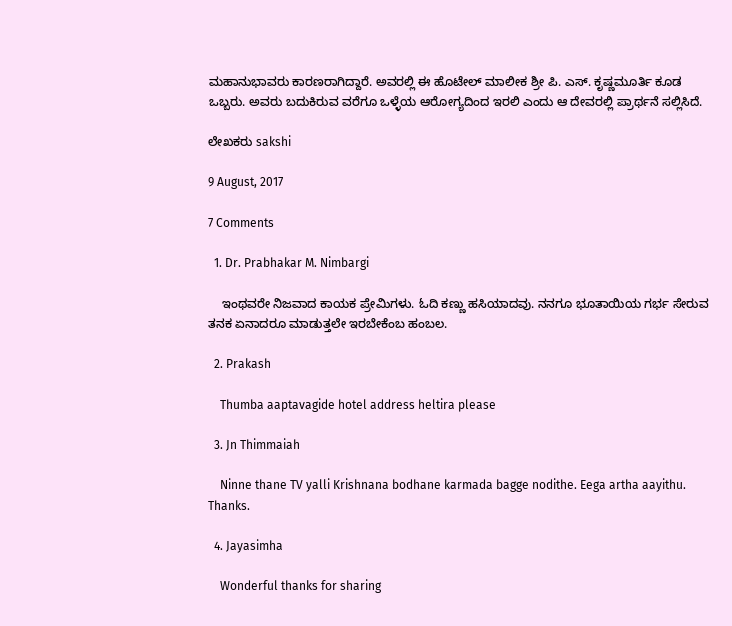ಮಹಾನುಭಾವರು ಕಾರಣರಾಗಿದ್ದಾರೆ. ಅವರಲ್ಲಿ ಈ ಹೊಟೇಲ್ ಮಾಲೀಕ ಶ್ರೀ ಪಿ. ಎಸ್. ಕೃಷ್ಣಮೂರ್ತಿ ಕೂಡ ಒಬ್ಬರು. ಅವರು ಬದುಕಿರುವ ವರೆಗೂ ಒಳ್ಳೆಯ ಆರೋಗ್ಯದಿಂದ ಇರಲಿ ಎಂದು ಆ ದೇವರಲ್ಲಿ ಪ್ರಾರ್ಥನೆ ಸಲ್ಲಿಸಿದೆ.

ಲೇಖಕರು sakshi

9 August, 2017

7 Comments

  1. Dr. Prabhakar M. Nimbargi

    ಇಂಥವರೇ ನಿಜವಾದ ಕಾಯಕ ಪ್ರೇಮಿಗಳು. ಓದಿ ಕಣ್ಣು ಹಸಿಯಾದವು. ನನಗೂ ಭೂತಾಯಿಯ ಗರ್ಭ ಸೇರುವ ತನಕ ಏನಾದರೂ ಮಾಡುತ್ತಲೇ ಇರಬೇಕೆಂಬ ಹಂಬಲ.

  2. Prakash

    Thumba aaptavagide hotel address heltira please

  3. Jn Thimmaiah

    Ninne thane TV yalli Krishnana bodhane karmada bagge nodithe. Eega artha aayithu. Thanks.

  4. Jayasimha

    Wonderful thanks for sharing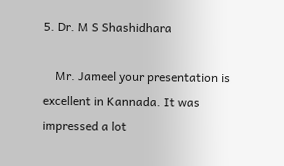5. Dr. M S Shashidhara

    Mr. Jameel your presentation is excellent in Kannada. It was impressed a lot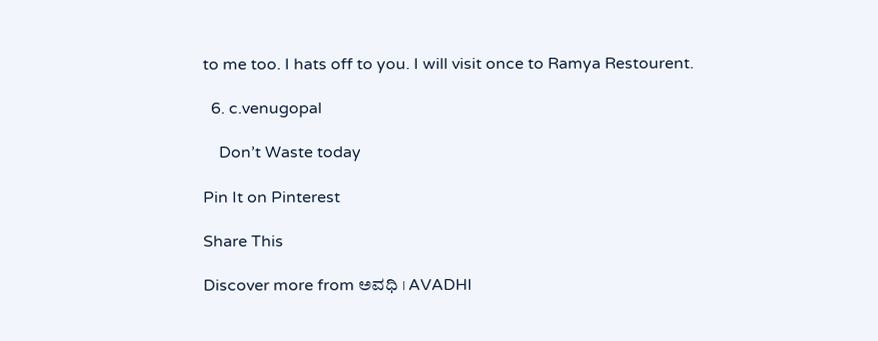to me too. I hats off to you. I will visit once to Ramya Restourent.

  6. c.venugopal

    Don’t Waste today

Pin It on Pinterest

Share This

Discover more from ಅವಧಿ । AVADHI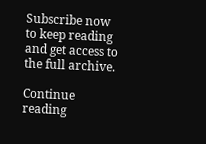Subscribe now to keep reading and get access to the full archive.

Continue reading